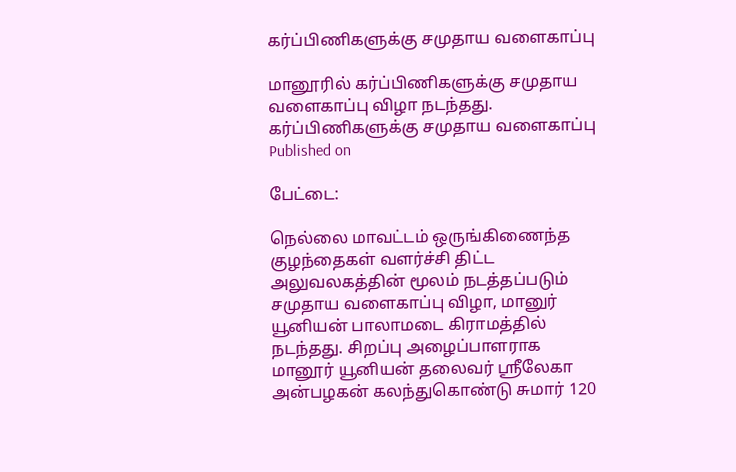கர்ப்பிணிகளுக்கு சமுதாய வளைகாப்பு

மானூரில் கர்ப்பிணிகளுக்கு சமுதாய வளைகாப்பு விழா நடந்தது.
கர்ப்பிணிகளுக்கு சமுதாய வளைகாப்பு
Published on

பேட்டை:

நெல்லை மாவட்டம் ஒருங்கிணைந்த குழந்தைகள் வளர்ச்சி திட்ட அலுவலகத்தின் மூலம் நடத்தப்படும் சமுதாய வளைகாப்பு விழா, மானுர் யூனியன் பாலாமடை கிராமத்தில் நடந்தது. சிறப்பு அழைப்பாளராக மானூர் யூனியன் தலைவர் ஸ்ரீலேகா அன்பழகன் கலந்துகொண்டு சுமார் 120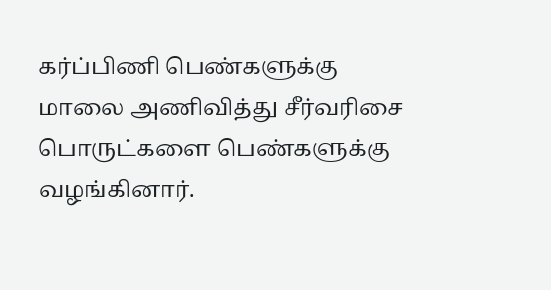கர்ப்பிணி பெண்களுக்கு மாலை அணிவித்து சீர்வரிசை பொருட்களை பெண்களுக்கு வழங்கினார்.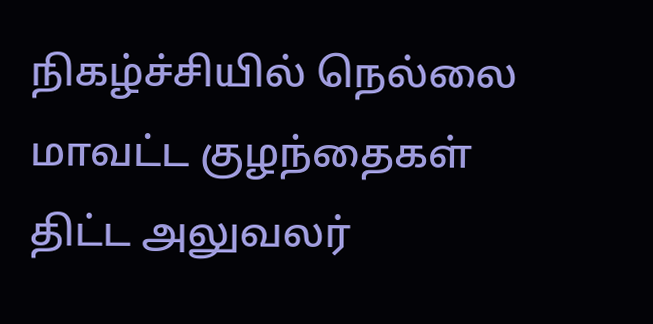நிகழ்ச்சியில் நெல்லை மாவட்ட குழந்தைகள் திட்ட அலுவலர்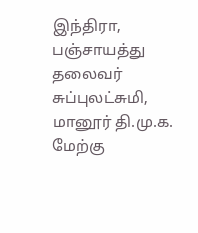இந்திரா, பஞ்சாயத்து தலைவர் சுப்புலட்சுமி, மானூர் தி.மு.க. மேற்கு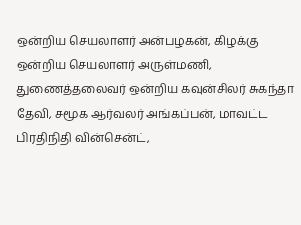ஒன்றிய செயலாளர் அன்பழகன், கிழக்கு ஒன்றிய செயலாளர் அருள்மணி, துணைத்தலைவர் ஒன்றிய கவுன்சிலர் சுகந்தா தேவி, சமூக ஆர்வலர் அங்கப்பன், மாவட்ட பிரதிநிதி வின்சென்ட்,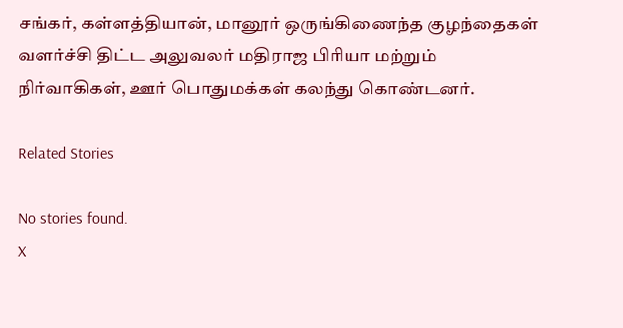சங்கர், கள்ளத்தியான், மானூர் ஒருங்கிணைந்த குழந்தைகள் வளர்ச்சி திட்ட அலுவலர் மதிராஜ பிரியா மற்றும் நிர்வாகிகள், ஊர் பொதுமக்கள் கலந்து கொண்டனர்.

Related Stories

No stories found.
X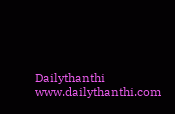Dailythanthi
www.dailythanthi.com